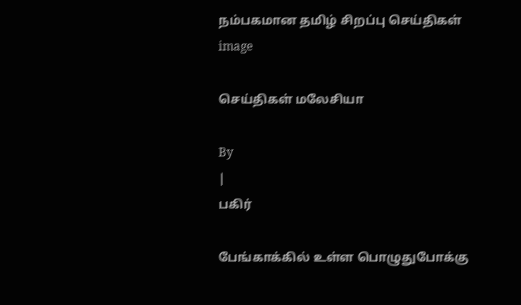நம்பகமான தமிழ் சிறப்பு செய்திகள்
image

செய்திகள் மலேசியா

By
|
பகிர்

பேங்காக்கில் உள்ள பொழுதுபோக்கு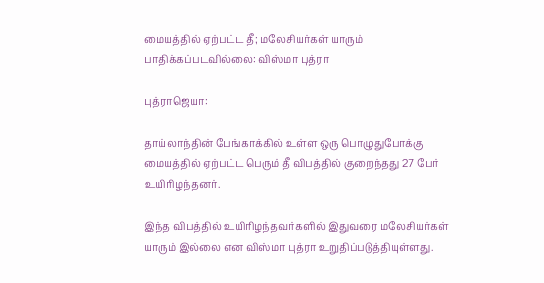மையத்தில் ஏற்பட்ட தீ; மலேசியர்கள் யாரும் பாதிக்கப்படவில்லை: விஸ்மா புத்ரா

புத்ராஜெயா:

தாய்லாந்தின் பேங்காக்கில் உள்ள ஒரு பொழுதுபோக்கு மையத்தில் ஏற்பட்ட பெரும் தீ விபத்தில் குறைந்தது 27 பேர் உயிரிழந்தனர்.

இந்த விபத்தில் உயிரிழந்தவர்களில் இதுவரை மலேசியர்கள் யாரும் இல்லை என விஸ்மா புத்ரா உறுதிப்படுத்தியுள்ளது.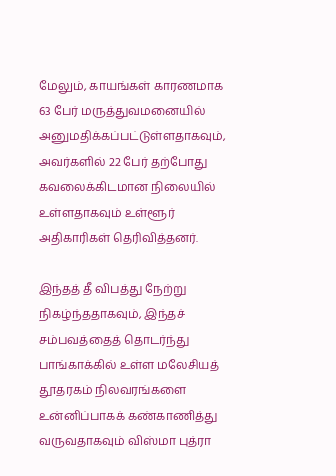மேலும், காயங்கள் காரணமாக 63 பேர் மருத்துவமனையில் அனுமதிக்கப்பட்டுள்ளதாகவும், அவர்களில் 22 பேர் தற்போது கவலைக்கிடமான நிலையில் உள்ளதாகவும் உள்ளூர் அதிகாரிகள் தெரிவித்தனர்.

இந்தத் தீ விபத்து நேற்று நிகழ்ந்ததாகவும், இந்தச் சம்பவத்தைத் தொடர்ந்து பாங்காக்கில் உள்ள மலேசியத் தூதரகம் நிலவரங்களை உன்னிப்பாகக் கண்காணித்து வருவதாகவும் விஸ்மா புத்ரா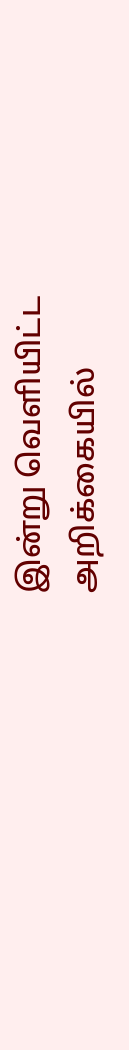இன்று வெளியிட்ட அறிக்கையில்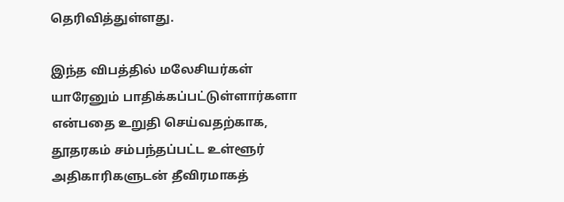தெரிவித்துள்ளது.

இந்த விபத்தில் மலேசியர்கள் யாரேனும் பாதிக்கப்பட்டுள்ளார்களா என்பதை உறுதி செய்வதற்காக, தூதரகம் சம்பந்தப்பட்ட உள்ளூர் அதிகாரிகளுடன் தீவிரமாகத்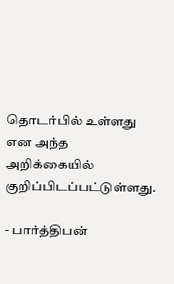தொடர்பில் உள்ளது என அந்த அறிக்கையில் குறிப்பிடப்பட்டுள்ளது.

- பார்த்திபன்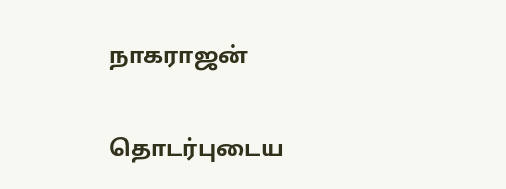நாகராஜன்

தொடர்புடைய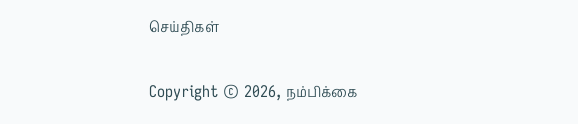செய்திகள்

Copyright © 2026, நம்பிக்கை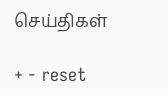செய்திகள்

+ - reset